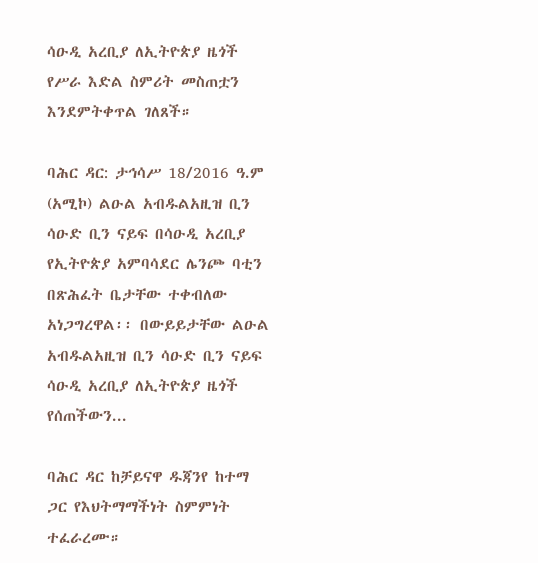ሳዑዲ አረቢያ ለኢትዮጵያ ዜጎች የሥራ እድል ስምሪት መስጠቷን እንደምትቀጥል ገለጸች።

ባሕር ዳር: ታኅሳሥ 18/2016 ዓ.ም (አሚኮ) ልዑል አብዱልአዚዝ ቢን ሳዑድ ቢን ናይፍ በሳዑዲ አረቢያ የኢትዮጵያ አምባሳደር ሌንጮ ባቲን በጽሕፈት ቤታቸው ተቀብለው አነጋግረዋል፡፡ በውይይታቸው ልዑል አብዱልአዚዝ ቢን ሳዑድ ቢን ናይፍ ሳዑዲ አረቢያ ለኢትዮጵያ ዜጎች የሰጠችውን...

ባሕር ዳር ከቻይናዋ ዱጃንየ ከተማ ጋር የእህትማማችነት ስምምነት ተፈራረሙ።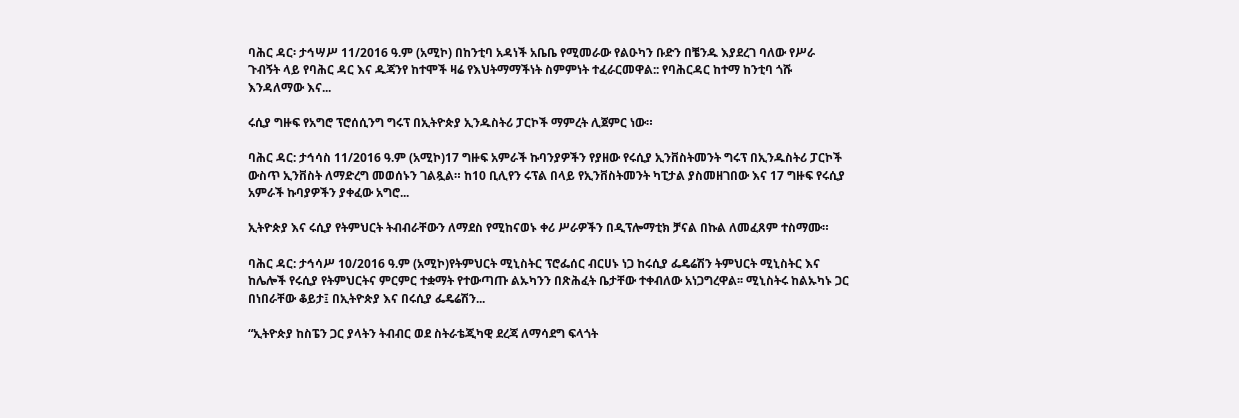ባሕር ዳር፡ ታኅሣሥ 11/2016 ዓ.ም (አሚኮ) በከንቲባ አዳነች አቤቤ የሚመራው የልዑካን ቡድን በቼንዱ እያደረገ ባለው የሥራ ጉብኝት ላይ የባሕር ዳር እና ዱጃንየ ከተሞች ዛሬ የእህትማማችነት ስምምነት ተፈራርመዋል:: የባሕርዳር ከተማ ከንቲባ ጎሹ እንዳለማው እና...

ሩሲያ ግዙፍ የአግሮ ፕሮሰሲንግ ግሩፕ በኢትዮጵያ ኢንዱስትሪ ፓርኮች ማምረት ሊጀምር ነው።

ባሕር ዳር: ታኅሳስ 11/2016 ዓ.ም (አሚኮ)17 ግዙፍ አምራች ኩባንያዎችን የያዘው የሩሲያ ኢንቨስትመንት ግሩፕ በኢንዱስትሪ ፓርኮች ውስጥ ኢንቨስት ለማድረግ መወሰኑን ገልጿል። ከ10 ቢሊየን ሩፕል በላይ የኢንቨስትመንት ካፒታል ያስመዘገበው እና 17 ግዙፍ የሩሲያ አምራች ኩባያዎችን ያቀፈው አግሮ...

ኢትዮጵያ እና ሩሲያ የትምህርት ትብብራቸውን ለማደስ የሚከናወኑ ቀሪ ሥራዎችን በዲፕሎማቲክ ቻናል በኩል ለመፈጸም ተስማሙ።

ባሕር ዳር: ታኅሳሥ 10/2016 ዓ.ም (አሚኮ)የትምህርት ሚኒስትር ፕሮፌሰር ብርሀኑ ነጋ ከሩሲያ ፌዴሬሽን ትምህርት ሚኒስትር እና ከሌሎች የሩሲያ የትምህርትና ምርምር ተቋማት የተውጣጡ ልኡካንን በጽሕፈት ቤታቸው ተቀብለው አነጋግረዋል፡፡ ሚኒስትሩ ከልኡካኑ ጋር በነበራቸው ቆይታ፤ በኢትዮጵያ እና በሩሲያ ፌዴሬሽን...

“ኢትዮጵያ ከስፔን ጋር ያላትን ትብብር ወደ ስትራቴጂካዊ ደረጃ ለማሳደግ ፍላጎት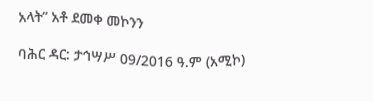አላት” አቶ ደመቀ መኮንን

ባሕር ዳር: ታኅሣሥ 09/2016 ዓ.ም (አሚኮ)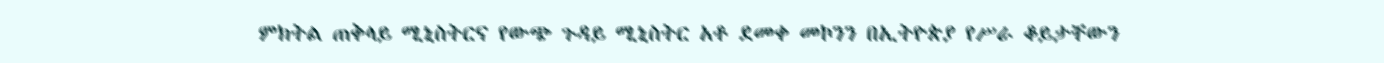ምክትል ጠቅላይ ሚኒስትርና የውጭ ጉዳይ ሚኒስትር አቶ ደመቀ መኮንን በኢትዮጵያ የሥራ ቆይታቸውን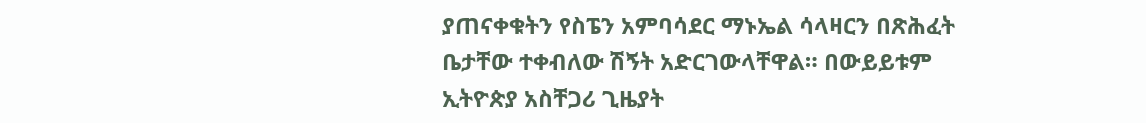ያጠናቀቁትን የስፔን አምባሳደር ማኑኤል ሳላዛርን በጽሕፈት ቤታቸው ተቀብለው ሽኝት አድርገውላቸዋል። በውይይቱም ኢትዮጵያ አስቸጋሪ ጊዜያት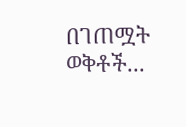በገጠሟት ወቅቶች...